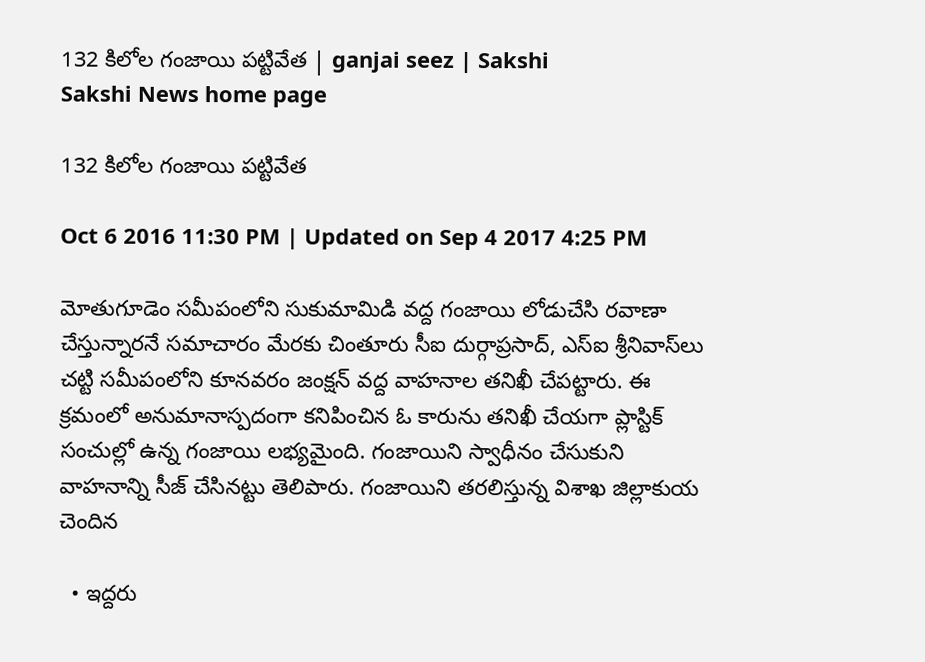132 కిలోల గంజాయి పట్టివేత | ganjai seez | Sakshi
Sakshi News home page

132 కిలోల గంజాయి పట్టివేత

Oct 6 2016 11:30 PM | Updated on Sep 4 2017 4:25 PM

మోతుగూడెం సమీపంలోని సుకుమామిడి వద్ద గంజాయి లోడుచేసి రవాణా చేస్తున్నారనే సమాచారం మేరకు చింతూరు సీఐ దుర్గాప్రసాద్, ఎస్‌ఐ శ్రీనివాస్‌లు చట్టి సమీపంలోని కూనవరం జంక్షన్‌ వద్ద వాహనాల తనిఖీ చేపట్టారు. ఈ క్రమంలో అనుమానాస్పదంగా కనిపించిన ఓ కారును తనిఖీ చేయగా ప్లాస్టిక్‌ సంచుల్లో ఉన్న గంజాయి లభ్యమైంది. గంజాయిని స్వాధీనం చేసుకుని వాహనాన్ని సీజ్‌ చేసినట్టు తెలిపారు. గంజాయిని తరలిస్తున్న విశాఖ జిల్లాకుయ చెందిన

  • ఇద్దరు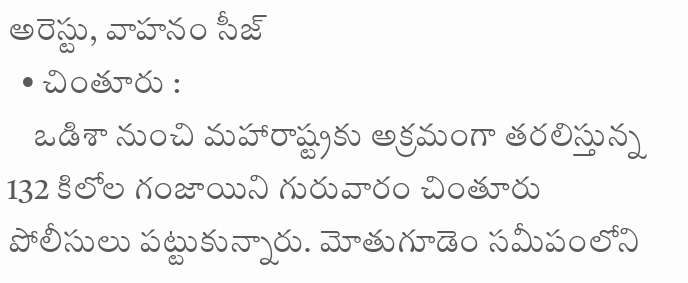అరెస్టు, వాహనం సీజ్‌
  • చింతూరు :
    ఒడిశా నుంచి మహారాష్ట్రకు అక్రమంగా తరలిస్తున్న 132 కిలోల గంజాయిని గురువారం చింతూరు పోలీసులు పట్టుకున్నారు. మోతుగూడెం సమీపంలోని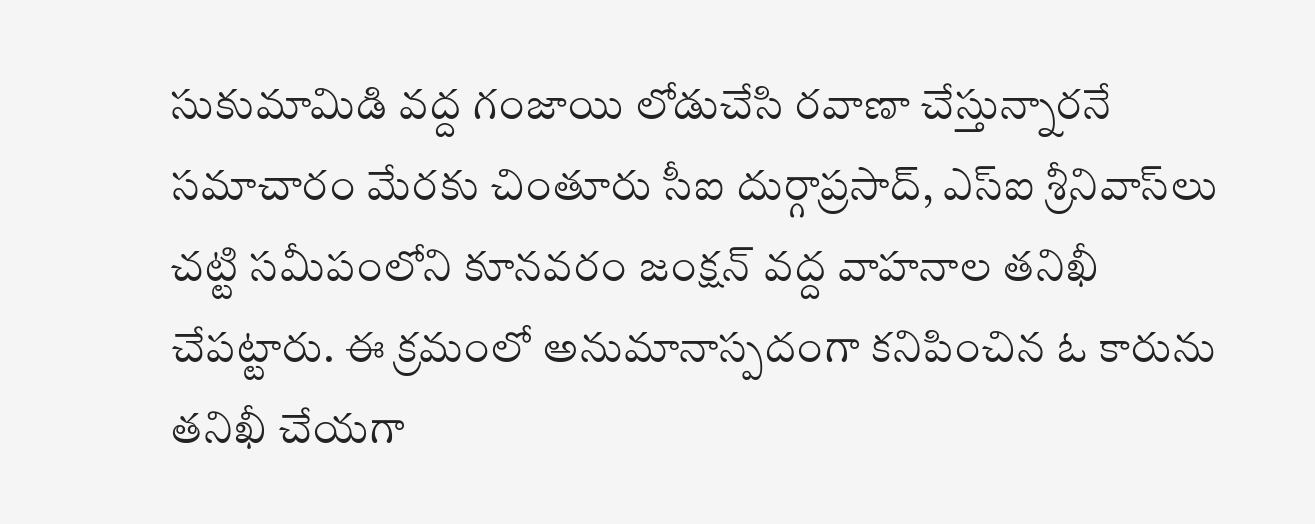సుకుమామిడి వద్ద గంజాయి లోడుచేసి రవాణా చేస్తున్నారనే సమాచారం మేరకు చింతూరు సీఐ దుర్గాప్రసాద్, ఎస్‌ఐ శ్రీనివాస్‌లు చట్టి సమీపంలోని కూనవరం జంక్షన్‌ వద్ద వాహనాల తనిఖీ చేపట్టారు. ఈ క్రమంలో అనుమానాస్పదంగా కనిపించిన ఓ కారును తనిఖీ చేయగా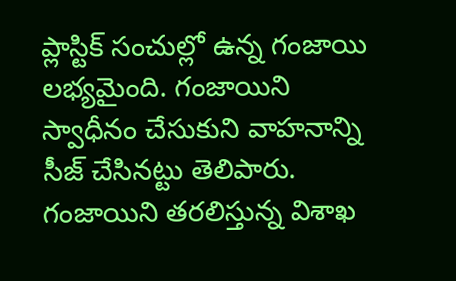ప్లాస్టిక్‌ సంచుల్లో ఉన్న గంజాయి లభ్యమైంది. గంజాయిని స్వాధీనం చేసుకుని వాహనాన్ని సీజ్‌ చేసినట్టు తెలిపారు. గంజాయిని తరలిస్తున్న విశాఖ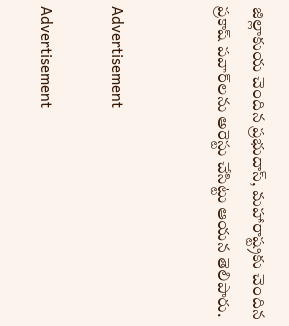జిల్లాకుయ చెందిన ప్రభుదాస్, మహారాష్ట్రకు చెందిన ప్రకాష్‌ పవార్‌లను అరెస్టు చేసిట్టు ఆయన తెలిపారు.


Advertisement

Advertisement